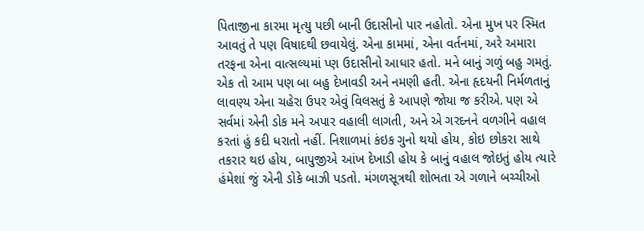પિતાજીના કારમા મૃત્યુ પછી બાની ઉદાસીનો પાર નહોતો. એના મુખ પર સ્મિત આવતું તે પણ વિષાદથી છવાયેલું. એના કામમાં, એના વર્તનમાં, અરે અમારા તરફના એના વાત્સલ્યમાં પ્ણ ઉદાસીનો આધાર હતો. મને બાનું ગળું બહુ ગમતું. એક તો આમ પણ બા બહુ દેખાવડી અને નમણી હતી. એના હૃદયની નિર્મળતાનું લાવણ્ય એના ચહેરા ઉપર એવું વિલસતું કે આપણે જોયા જ કરીએ. પણ એ સર્વમાં એની ડોક મને અપાર વહાલી લાગતી, અને એ ગરદનને વળગીને વહાલ કરતાં હું કદી ધરાતો નહીં. નિશાળમાં કંઇક ગુનો થયો હોય, કોઇ છોકરા સાથે તકરાર થઇ હોય, બાપુજીએ આંખ દેખાડી હોય કે બાનું વહાલ જોઇતું હોય ત્યારે હંમેશાં જું એની ડોકે બાઝી પડતો. મંગળસૂત્રથી શોભતા એ ગળાને બચ્ચીઓ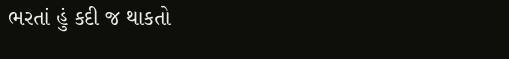ભરતાં હું કદી જ થાકતો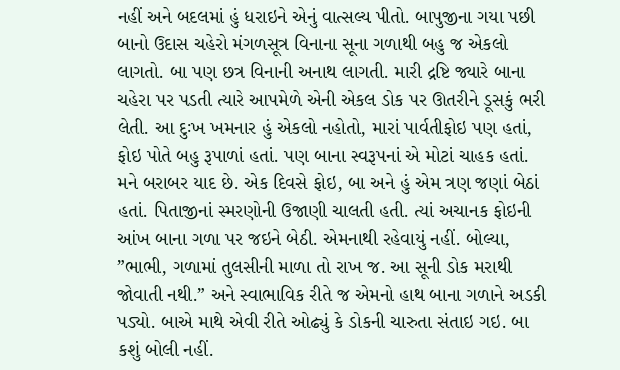નહીં અને બદલમાં હું ધરાઇને એનું વાત્સલ્ય પીતો. બાપુજીના ગયા પછી બાનો ઉદાસ ચહેરો મંગળસૂત્ર વિનાના સૂના ગળાથી બહુ જ એકલો લાગતો. બા પણ છત્ર વિનાની અનાથ લાગતી. મારી દ્રષ્ટિ જ્યારે બાના ચહેરા પર પડતી ત્યારે આપમેળે એની એકલ ડોક પર ઊતરીને ડૂસકું ભરી લેતી. આ દુઃખ ખમનાર હું એકલો નહોતો, મારાં પાર્વતીફોઇ પણ હતાં, ફોઇ પોતે બહુ રૂપાળાં હતાં. પણ બાના સ્વરૂપનાં એ મોટાં ચાહક હતાં. મને બરાબર યાદ છે. એક દિવસે ફોઇ, બા અને હું એમ ત્રણ જણાં બેઠાં હતાં. પિતાજીનાં સ્મરણોની ઉજાણી ચાલતી હતી. ત્યાં અચાનક ફોઇની આંખ બાના ગળા પર જઇને બેઠી. એમનાથી રહેવાયું નહીં. બોલ્યા, ”ભાભી, ગળામાં તુલસીની માળા તો રાખ જ. આ સૂની ડોક મરાથી જોવાતી નથી.” અને સ્વાભાવિક રીતે જ એમનો હાથ બાના ગળાને અડકી પડ્યો. બાએ માથે એવી રીતે ઓઢ્યું કે ડોકની ચારુતા સંતાઇ ગઇ. બા કશું બોલી નહીં.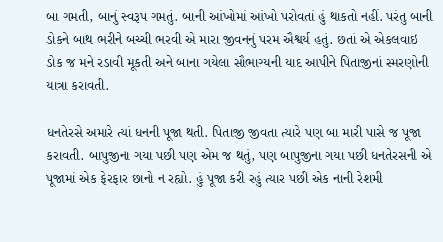બા ગમતી, બાનું સ્વરૂપ ગમતું. બાની આંખોમાં આંખો પરોવતાં હું થાકતો નહીં. પરંતુ બાની ડોકને બાથ ભરીને બચ્ચી ભરવી એ મારા જીવનનું પરમ ઐશ્વર્ય હતું. છતાં એ એકલવાઇ ડોક જ મને રડાવી મૂકતી અને બાના ગયેલા સૌભાગ્યની યાદ આપીને પિતાજીનાં સ્મરણોની યાત્રા કરાવતી.

ધનતેરસે અમારે ત્યાં ધનની પૂજા થતી. પિતાજી જીવતા ત્યારે પણ બા મારી પાસે જ પૂજા કરાવતી. બાપુજીના ગયા પછી પણ એમ જ થતું, પણ બાપુજીના ગયા પછી ધનતેરસની એ પૂજામાં એક ફેરફાર છાનો ન રહ્યો. હું પૂજા કરી રહું ત્યાર પછી એક નાની રેશમી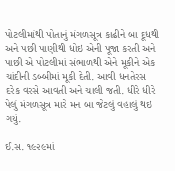પોટલીમાંથી પોતાનું મંગળસૂત્ર કાઢીને બા દૂધથી અને પછી પાણીથી ધોઇ એની પૂજા કરતી અને પાછી એ પોટલીમાં સંભાળથી એને મૂકીને એક ચાંદીની ડબ્બીમાં મૂકી દેતી. આવી ધનતેરસ દરેક વરસે આવતી અને ચાલી જતી. ધીરે ધીરે પેલું મંગળસૂત્ર મારે મન બા જેટલું વહાલું થઇ ગયું.

ઈ.સ. ૧૯૨૯માં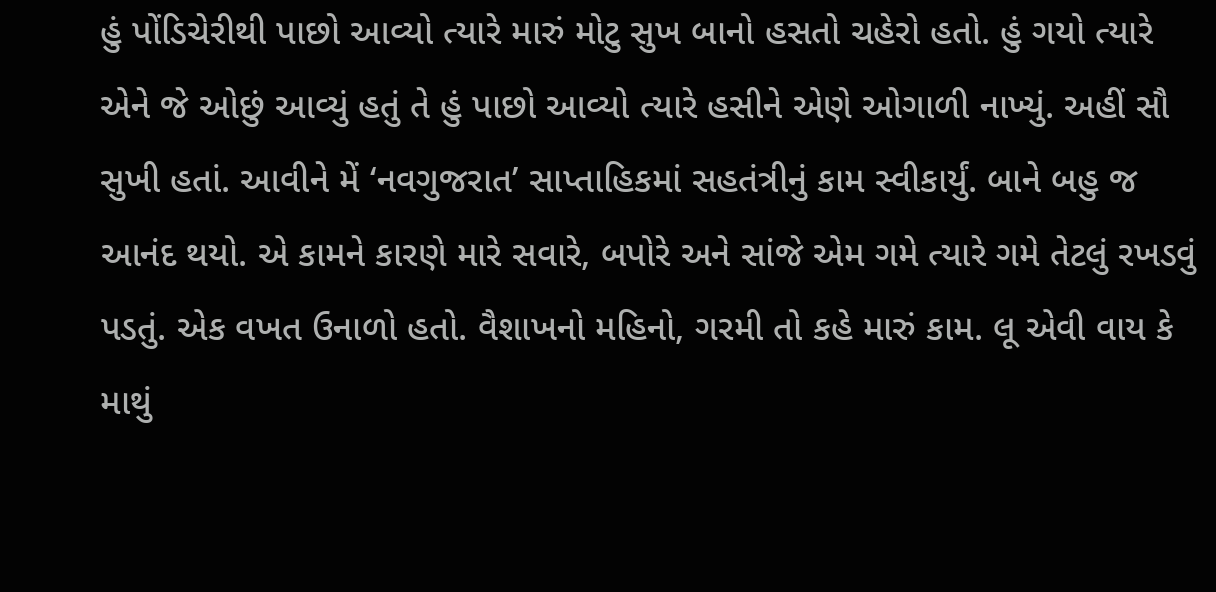હું પોંડિચેરીથી પાછો આવ્યો ત્યારે મારું મોટુ સુખ બાનો હસતો ચહેરો હતો. હું ગયો ત્યારે એને જે ઓછું આવ્યું હતું તે હું પાછો આવ્યો ત્યારે હસીને એણે ઓગાળી નાખ્યું. અહીં સૌ સુખી હતાં. આવીને મેં ‘નવગુજરાત’ સાપ્તાહિકમાં સહતંત્રીનું કામ સ્વીકાર્યું. બાને બહુ જ આનંદ થયો. એ કામને કારણે મારે સવારે, બપોરે અને સાંજે એમ ગમે ત્યારે ગમે તેટલું રખડવું પડતું. એક વખત ઉનાળો હતો. વૈશાખનો મહિનો, ગરમી તો કહે મારું કામ. લૂ એવી વાય કે માથું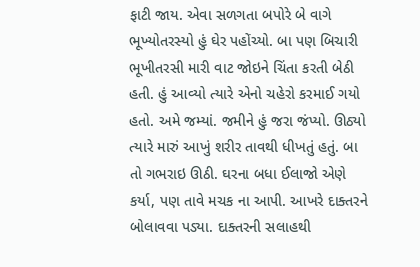ફાટી જાય. એવા સળગતા બપોરે બે વાગે ભૂખ્યોતરસ્યો હું ઘેર પહોંચ્યો. બા પણ બિચારી ભૂખીતરસી મારી વાટ જોઇને ચિંતા કરતી બેઠી હતી. હું આવ્યો ત્યારે એનો ચહેરો કરમાઈ ગયો હતો. અમે જમ્યાં. જમીને હું જરા જંપ્યો. ઊઠ્યો ત્યારે મારું આખું શરીર તાવથી ધીખતું હતું. બા તો ગભરાઇ ઊઠી. ઘરના બધા ઈલાજો એણે કર્યા, પણ તાવે મચક ના આપી. આખરે દાક્તરને બોલાવવા પડ્યા. દાક્તરની સલાહથી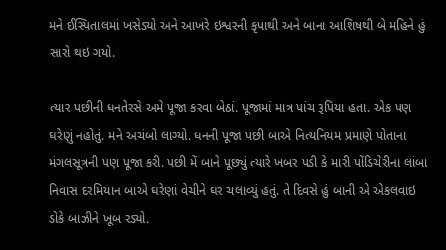મને ઈસ્પિતાલમાં ખસેડ્યો અને આખરે ઇશ્વરની કૃપાથી અને બાના આશિષથી બે મહિને હું સારો થઇ ગયો.

ત્યાર પછીની ધનતેરસે અમે પૂજા કરવા બેઠાં. પૂજામાં માત્ર પાંચ રૂપિયા હતા. એક પણ ઘરેણું નહોતું. મને અચંબો લાગ્યો. ધનની પૂજા પછી બાએ નિત્યનિયમ પ્રમાણે પોતાના મંગલસૂત્રની પણ પૂજા કરી. પછી મેં બાને પૂછ્યું ત્યારે ખબર પડી કે મારી પોંડિચેરીના લાંબા નિવાસ દરમિયાન બાએ ઘરેણાં વેચીને ઘર ચલાવ્યું હતું. તે દિવસે હું બાની એ એકલવાઇ ડોકે બાઝીને ખૂબ રડ્યો.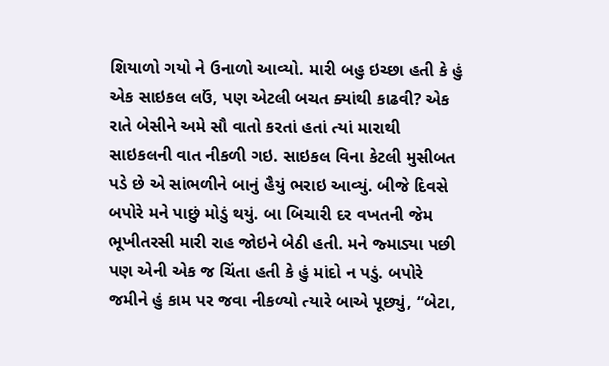શિયાળો ગયો ને ઉનાળો આવ્યો. મારી બહુ ઇચ્છા હતી કે હું એક સાઇકલ લઉં, પણ એટલી બચત ક્યાંથી કાઢવી? એક રાતે બેસીને અમે સૌ વાતો કરતાં હતાં ત્યાં મારાથી સાઇકલની વાત નીકળી ગઇ. સાઇકલ વિના કેટલી મુસીબત પડે છે એ સાંભળીને બાનું હૈયું ભરાઇ આવ્યું. બીજે દિવસે બપોરે મને પાછું મોડું થયું. બા બિચારી દર વખતની જેમ ભૂખીતરસી મારી રાહ જોઇને બેઠી હતી. મને જ્માડ્યા પછી પણ એની એક જ ચિંતા હતી કે હું માંદો ન પડું. બપોરે જમીને હું કામ પર જવા નીકળ્યો ત્યારે બાએ પૂછ્યું, “બેટા,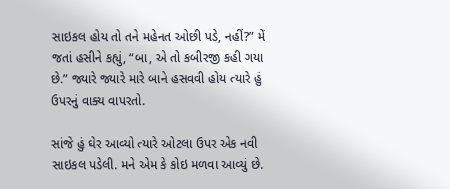સાઇકલ હોય તો તને મહેનત ઓછી પડે, નહીં?” મેં જતાં હસીને કહ્યું, “બા, એ તો કબીરજી કહી ગયા છે.” જ્યારે જ્યારે મારે બાને હસવવી હોય ત્યારે હું ઉપરનું વાક્ય વાપરતો.

સાંજે હું ઘેર આવ્યો ત્યારે ઓટલા ઉપર એક નવી સાઇકલ પડેલી. મને એમ કે કોઇ મળવા આવ્યું છે.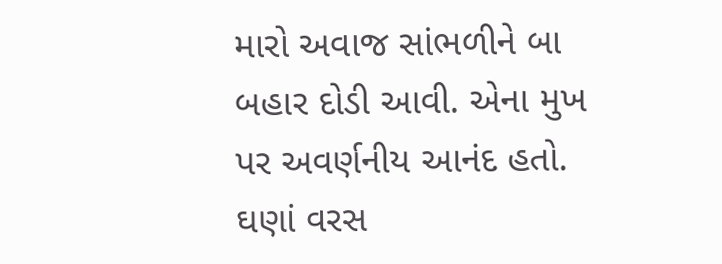મારો અવાજ સાંભળીને બા બહાર દોડી આવી. એના મુખ પર અવર્ણનીય આનંદ હતો. ઘણાં વરસ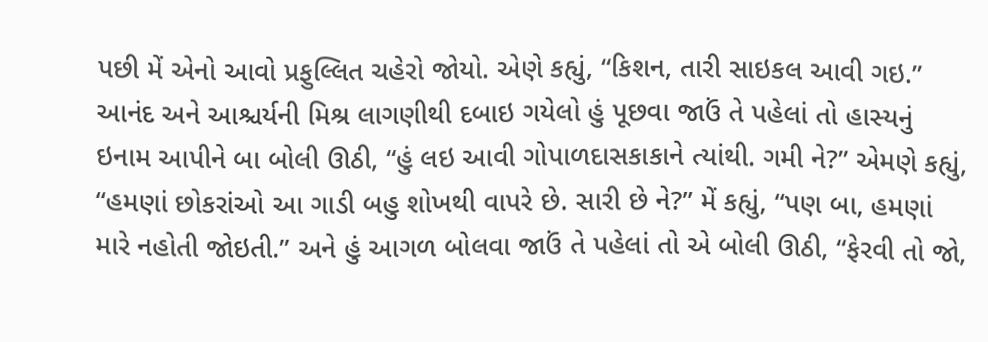પછી મેં એનો આવો પ્રફુલ્લિત ચહેરો જોયો. એણે કહ્યું, “કિશન, તારી સાઇકલ આવી ગઇ.” આનંદ અને આશ્ચર્યની મિશ્ર લાગણીથી દબાઇ ગયેલો હું પૂછવા જાઉં તે પહેલાં તો હાસ્યનું ઇનામ આપીને બા બોલી ઊઠી, “હું લઇ આવી ગોપાળદાસકાકાને ત્યાંથી. ગમી ને?” એમણે કહ્યું, “હમણાં છોકરાંઓ આ ગાડી બહુ શોખથી વાપરે છે. સારી છે ને?” મેં કહ્યું, “પણ બા, હમણાં મારે નહોતી જોઇતી.” અને હું આગળ બોલવા જાઉં તે પહેલાં તો એ બોલી ઊઠી, “ફેરવી તો જો,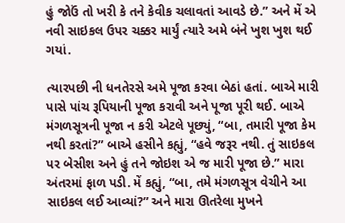હું જોઉં તો ખરી કે તને કેવીક ચલાવતાં આવડે છે.” અને મેં એ નવી સાઇકલ ઉપર ચક્કર માર્યું ત્યારે અમે બંને ખુશ ખુશ થઈ ગયાં.

ત્યારપછી ની ધનતેરસે અમે પૂજા કરવા બેઠાં હતાં. બાએ મારી પાસે પાંચ રૂપિયાની પૂજા કરાવી અને પૂજા પૂરી થઈ. બાએ મંગળસૂત્રની પૂજા ન કરી એટલે પૂછ્યું, “બા, તમારી પૂજા કેમ નથી કરતાં?” બાએ હસીને કહ્યું, “હવે જરૂર નથી. તું સાઇકલ પર બેસીશ અને હું તને જોઇશ એ જ મારી પૂજા છે.” મારા અંતરમાં ફાળ પડી. મેં કહ્યું, “બા, તમે મંગળસૂત્ર વેચીને આ સાઇકલ લઈ આવ્યાં?” અને મારા ઊતરેલા મુખને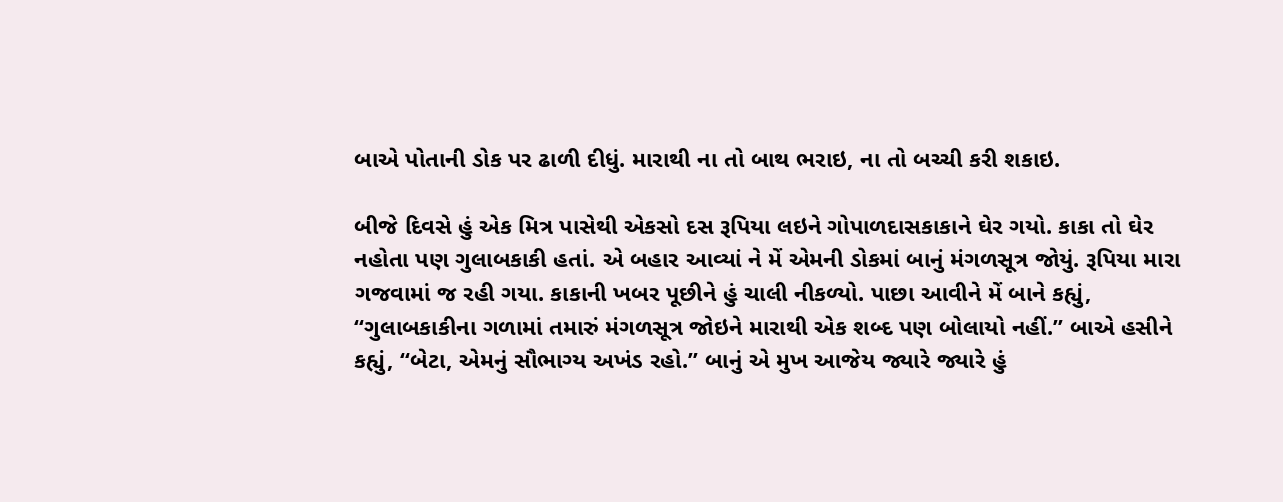બાએ પોતાની ડોક પર ઢાળી દીધું. મારાથી ના તો બાથ ભરાઇ, ના તો બચ્ચી કરી શકાઇ.

બીજે દિવસે હું એક મિત્ર પાસેથી એકસો દસ રૂપિયા લઇને ગોપાળદાસકાકાને ઘેર ગયો. કાકા તો ઘેર નહોતા પણ ગુલાબકાકી હતાં. એ બહાર આવ્યાં ને મેં એમની ડોકમાં બાનું મંગળસૂત્ર જોયું. રૂપિયા મારા ગજવામાં જ રહી ગયા. કાકાની ખબર પૂછીને હું ચાલી નીકળ્યો. પાછા આવીને મેં બાને કહ્યું, “ગુલાબકાકીના ગળામાં તમારું મંગળસૂત્ર જોઇને મારાથી એક શબ્દ પણ બોલાયો નહીં.” બાએ હસીને કહ્યું, “બેટા, એમનું સૌભાગ્ય અખંડ રહો.” બાનું એ મુખ આજેય જ્યારે જ્યારે હું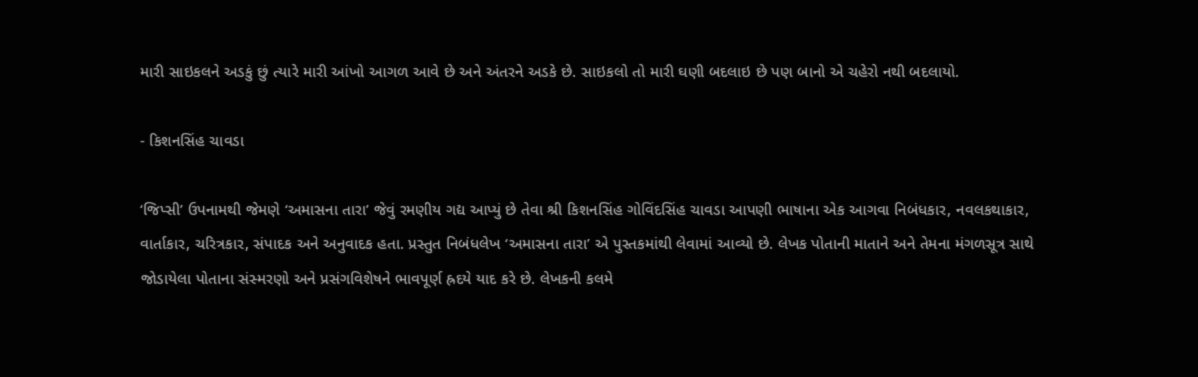મારી સાઇકલને અડકું છું ત્યારે મારી આંખો આગળ આવે છે અને અંતરને અડકે છે. સાઇકલો તો મારી ઘણી બદલાઇ છે પણ બાનો એ ચહેરો નથી બદલાયો.

- કિશનસિંહ ચાવડા

‘જિપ્સી’ ઉપનામથી જેમણે ‘અમાસના તારા’ જેવું રમણીય ગદ્ય આપ્યું છે તેવા શ્રી કિશનસિંહ ગોવિંદસિંહ ચાવડા આપણી ભાષાના એક આગવા નિબંધકાર, નવલકથાકાર, વાર્તાકાર, ચરિત્રકાર, સંપાદક અને અનુવાદક હતા. પ્રસ્તુત નિબંધલેખ ‘અમાસના તારા’ એ પુસ્તકમાંથી લેવામાં આવ્યો છે. લેખક પોતાની માતાને અને તેમના મંગળસૂત્ર સાથે જોડાયેલા પોતાના સંસ્મરણો અને પ્રસંગવિશેષને ભાવપૂર્ણ હ્રદયે યાદ કરે છે. લેખકની કલમે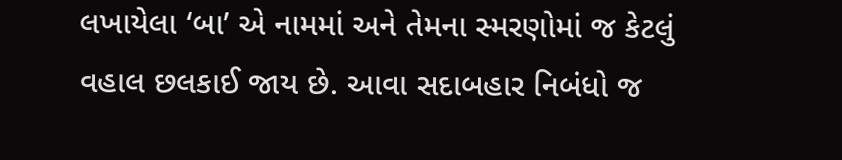લખાયેલા ‘બા’ એ નામમાં અને તેમના સ્મરણોમાં જ કેટલું વહાલ છલકાઈ જાય છે. આવા સદાબહાર નિબંધો જ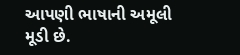આપણી ભાષાની અમૂલી મૂડી છે.